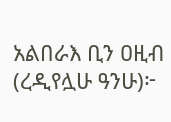አልበራእ ቢን ዐዚብ (ረዲየሏሁ ዓንሁ)፦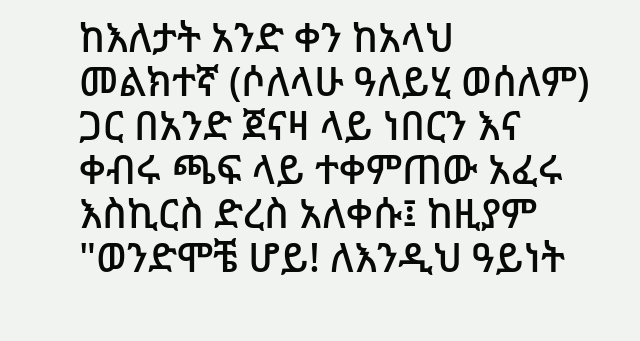ከእለታት አንድ ቀን ከአላህ መልክተኛ (ሶለላሁ ዓለይሂ ወሰለም) ጋር በአንድ ጀናዛ ላይ ነበርን እና ቀብሩ ጫፍ ላይ ተቀምጠው አፈሩ እስኪርስ ድረስ አለቀሱ፤ ከዚያም "ወንድሞቼ ሆይ! ለእንዲህ ዓይነት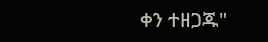ቀን ተዘጋጁ"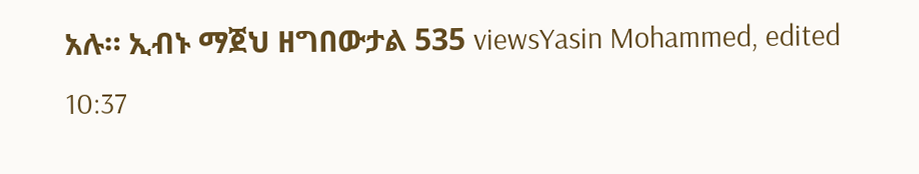አሉ። ኢብኑ ማጀህ ዘግበውታል 535 viewsYasin Mohammed, edited 10:37